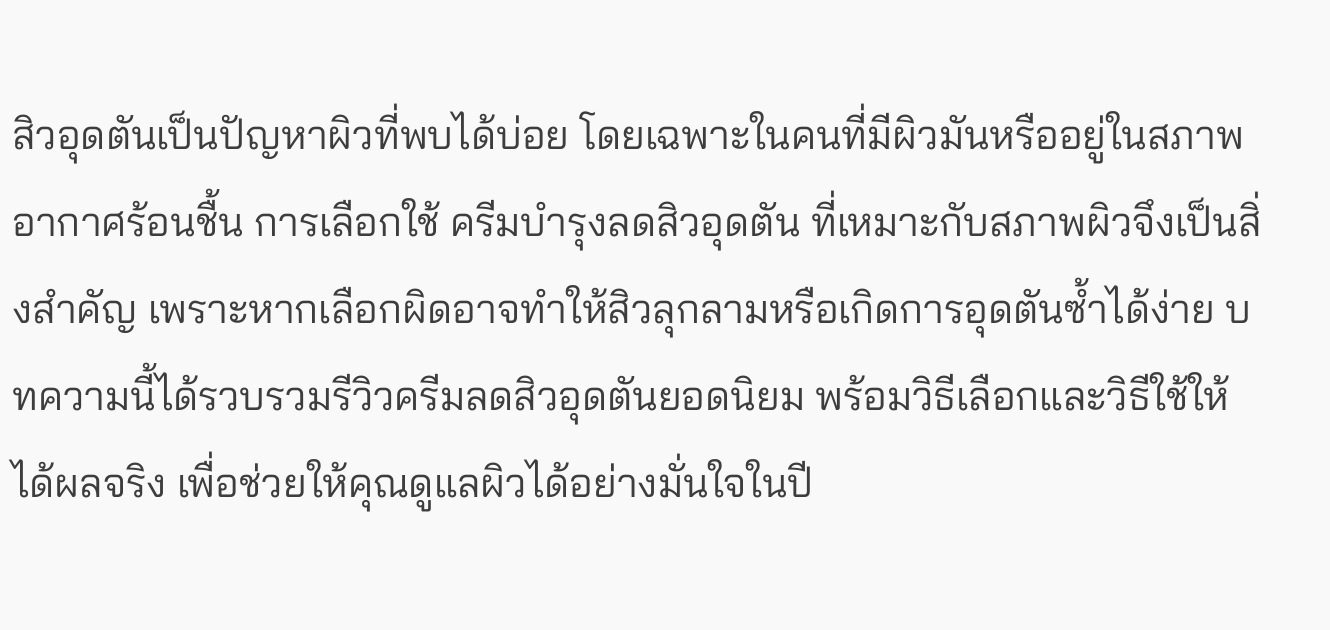สิวอุดตันเป็นปัญหาผิวที่พบได้บ่อย โดยเฉพาะในคนที่มีผิวมันหรืออยู่ในสภาพอากาศร้อนชื้น การเลือกใช้ ครีมบำรุงลดสิวอุดตัน ที่เหมาะกับสภาพผิวจึงเป็นสิ่งสำคัญ เพราะหากเลือกผิดอาจทำให้สิวลุกลามหรือเกิดการอุดตันซ้ำได้ง่าย บทความนี้ได้รวบรวมรีวิวครีมลดสิวอุดตันยอดนิยม พร้อมวิธีเลือกและวิธีใช้ให้ได้ผลจริง เพื่อช่วยให้คุณดูแลผิวได้อย่างมั่นใจในปี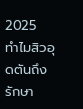2025
ทำไมสิวอุดตันถึงรักษา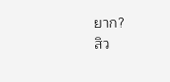ยาก?
สิว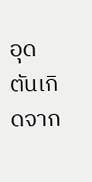อุดตันเกิดจาก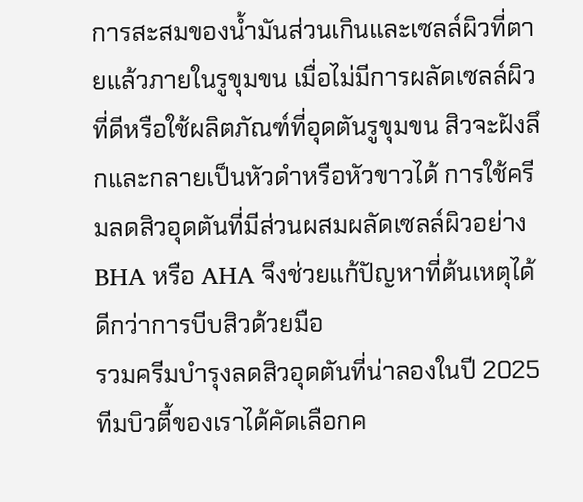การสะสมของน้ำมันส่วนเกินและเซลล์ผิวที่ตายแล้วภายในรูขุมขน เมื่อไม่มีการผลัดเซลล์ผิวที่ดีหรือใช้ผลิตภัณฑ์ที่อุดตันรูขุมขน สิวจะฝังลึกและกลายเป็นหัวดำหรือหัวขาวได้ การใช้ครีมลดสิวอุดตันที่มีส่วนผสมผลัดเซลล์ผิวอย่าง BHA หรือ AHA จึงช่วยแก้ปัญหาที่ต้นเหตุได้ดีกว่าการบีบสิวด้วยมือ
รวมครีมบำรุงลดสิวอุดตันที่น่าลองในปี 2025
ทีมบิวตี้ของเราได้คัดเลือกค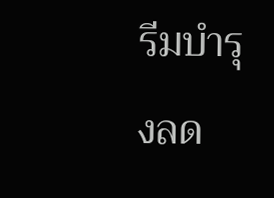รีมบำรุงลด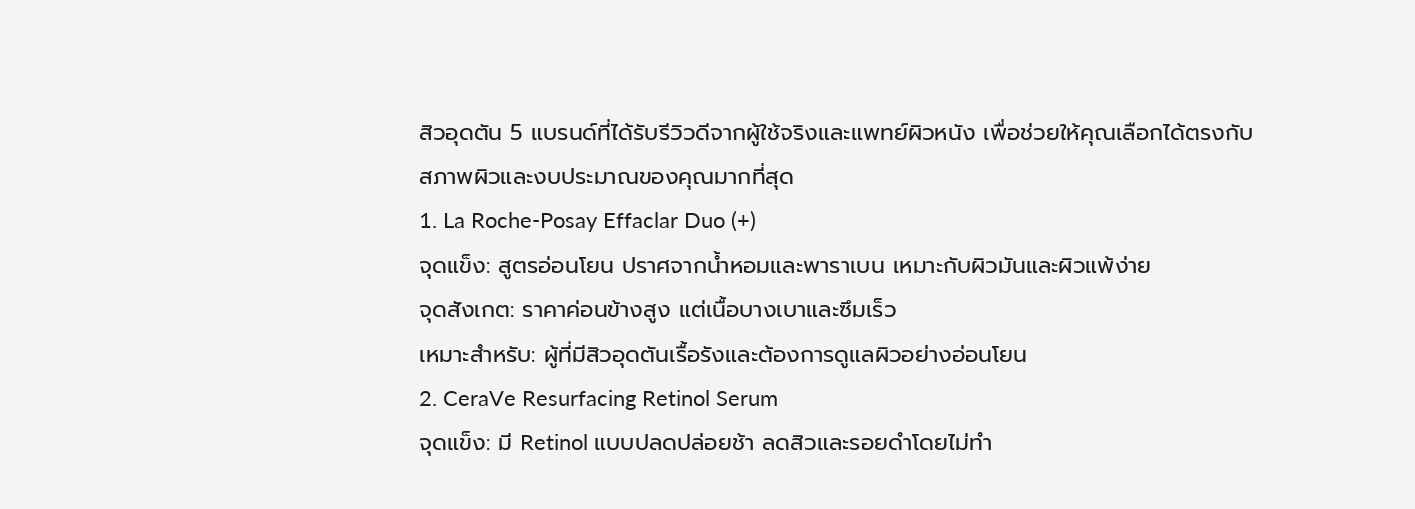สิวอุดตัน 5 แบรนด์ที่ได้รับรีวิวดีจากผู้ใช้จริงและแพทย์ผิวหนัง เพื่อช่วยให้คุณเลือกได้ตรงกับสภาพผิวและงบประมาณของคุณมากที่สุด
1. La Roche-Posay Effaclar Duo (+)
จุดแข็ง: สูตรอ่อนโยน ปราศจากน้ำหอมและพาราเบน เหมาะกับผิวมันและผิวแพ้ง่าย
จุดสังเกต: ราคาค่อนข้างสูง แต่เนื้อบางเบาและซึมเร็ว
เหมาะสำหรับ: ผู้ที่มีสิวอุดตันเรื้อรังและต้องการดูแลผิวอย่างอ่อนโยน
2. CeraVe Resurfacing Retinol Serum
จุดแข็ง: มี Retinol แบบปลดปล่อยช้า ลดสิวและรอยดำโดยไม่ทำ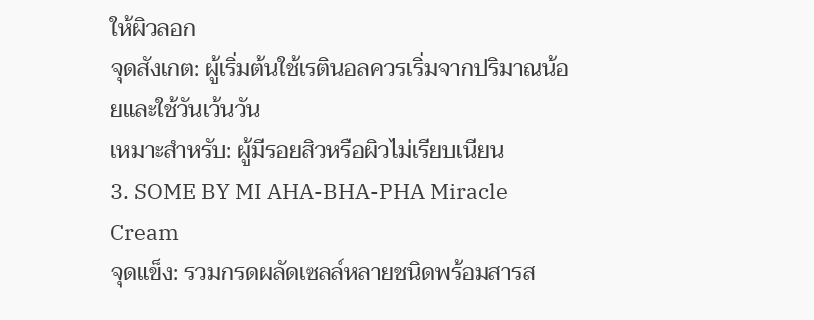ให้ผิวลอก
จุดสังเกต: ผู้เริ่มต้นใช้เรตินอลควรเริ่มจากปริมาณน้อยและใช้วันเว้นวัน
เหมาะสำหรับ: ผู้มีรอยสิวหรือผิวไม่เรียบเนียน
3. SOME BY MI AHA-BHA-PHA Miracle Cream
จุดแข็ง: รวมกรดผลัดเซลล์หลายชนิดพร้อมสารส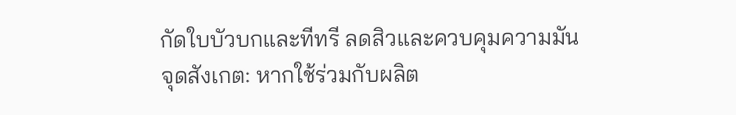กัดใบบัวบกและทีทรี ลดสิวและควบคุมความมัน
จุดสังเกต: หากใช้ร่วมกับผลิต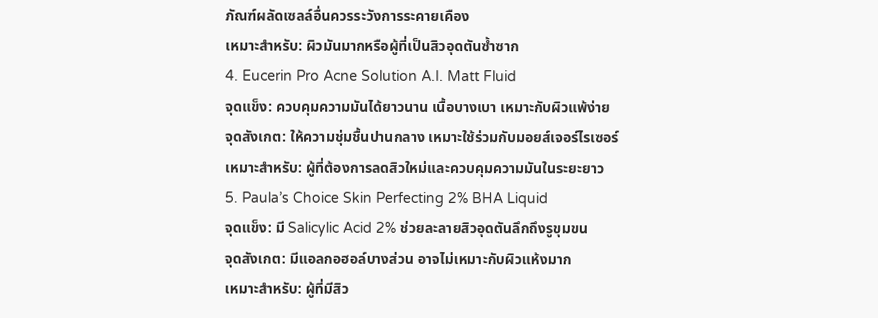ภัณฑ์ผลัดเซลล์อื่นควรระวังการระคายเคือง
เหมาะสำหรับ: ผิวมันมากหรือผู้ที่เป็นสิวอุดตันซ้ำซาก
4. Eucerin Pro Acne Solution A.I. Matt Fluid
จุดแข็ง: ควบคุมความมันได้ยาวนาน เนื้อบางเบา เหมาะกับผิวแพ้ง่าย
จุดสังเกต: ให้ความชุ่มชื้นปานกลาง เหมาะใช้ร่วมกับมอยส์เจอร์ไรเซอร์
เหมาะสำหรับ: ผู้ที่ต้องการลดสิวใหม่และควบคุมความมันในระยะยาว
5. Paula’s Choice Skin Perfecting 2% BHA Liquid
จุดแข็ง: มี Salicylic Acid 2% ช่วยละลายสิวอุดตันลึกถึงรูขุมขน
จุดสังเกต: มีแอลกอฮอล์บางส่วน อาจไม่เหมาะกับผิวแห้งมาก
เหมาะสำหรับ: ผู้ที่มีสิว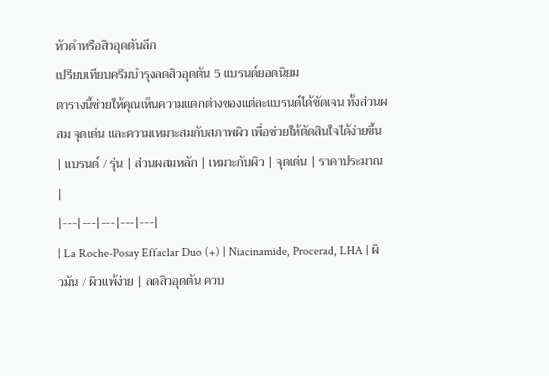หัวดำหรือสิวอุดตันลึก
เปรียบเทียบครีมบำรุงลดสิวอุดตัน 5 แบรนด์ยอดนิยม
ตารางนี้ช่วยให้คุณเห็นความแตกต่างของแต่ละแบรนด์ได้ชัดเจน ทั้งส่วนผสม จุดเด่น และความเหมาะสมกับสภาพผิว เพื่อช่วยให้ตัดสินใจได้ง่ายขึ้น
| แบรนด์ / รุ่น | ส่วนผสมหลัก | เหมาะกับผิว | จุดเด่น | ราคาประมาณ |
|---|---|---|---|---|
| La Roche-Posay Effaclar Duo (+) | Niacinamide, Procerad, LHA | ผิวมัน / ผิวแพ้ง่าย | ลดสิวอุดตัน ควบ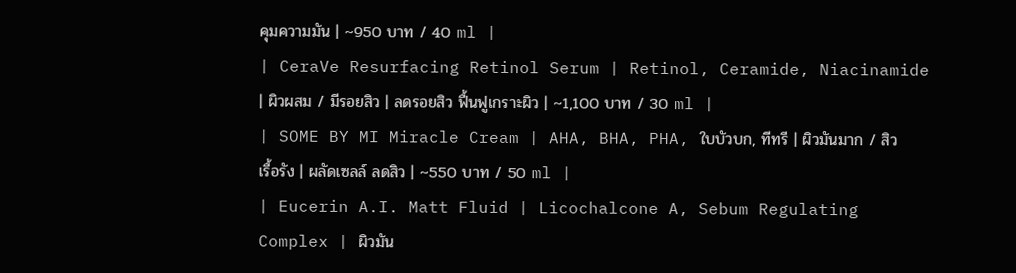คุมความมัน | ~950 บาท / 40 ml |
| CeraVe Resurfacing Retinol Serum | Retinol, Ceramide, Niacinamide | ผิวผสม / มีรอยสิว | ลดรอยสิว ฟื้นฟูเกราะผิว | ~1,100 บาท / 30 ml |
| SOME BY MI Miracle Cream | AHA, BHA, PHA, ใบบัวบก, ทีทรี | ผิวมันมาก / สิวเรื้อรัง | ผลัดเซลล์ ลดสิว | ~550 บาท / 50 ml |
| Eucerin A.I. Matt Fluid | Licochalcone A, Sebum Regulating Complex | ผิวมัน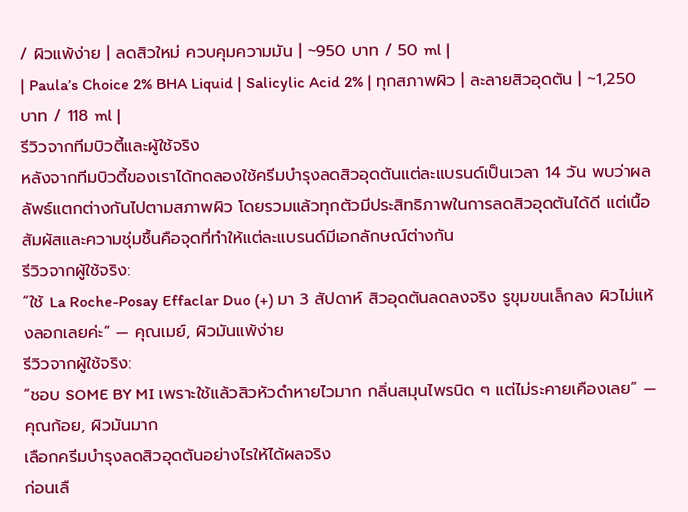/ ผิวแพ้ง่าย | ลดสิวใหม่ ควบคุมความมัน | ~950 บาท / 50 ml |
| Paula’s Choice 2% BHA Liquid | Salicylic Acid 2% | ทุกสภาพผิว | ละลายสิวอุดตัน | ~1,250 บาท / 118 ml |
รีวิวจากทีมบิวตี้และผู้ใช้จริง
หลังจากทีมบิวตี้ของเราได้ทดลองใช้ครีมบำรุงลดสิวอุดตันแต่ละแบรนด์เป็นเวลา 14 วัน พบว่าผลลัพธ์แตกต่างกันไปตามสภาพผิว โดยรวมแล้วทุกตัวมีประสิทธิภาพในการลดสิวอุดตันได้ดี แต่เนื้อสัมผัสและความชุ่มชื้นคือจุดที่ทำให้แต่ละแบรนด์มีเอกลักษณ์ต่างกัน
รีวิวจากผู้ใช้จริง:
“ใช้ La Roche-Posay Effaclar Duo (+) มา 3 สัปดาห์ สิวอุดตันลดลงจริง รูขุมขนเล็กลง ผิวไม่แห้งลอกเลยค่ะ” — คุณเมย์, ผิวมันแพ้ง่าย
รีวิวจากผู้ใช้จริง:
“ชอบ SOME BY MI เพราะใช้แล้วสิวหัวดำหายไวมาก กลิ่นสมุนไพรนิด ๆ แต่ไม่ระคายเคืองเลย” — คุณก้อย, ผิวมันมาก
เลือกครีมบำรุงลดสิวอุดตันอย่างไรให้ได้ผลจริง
ก่อนเลื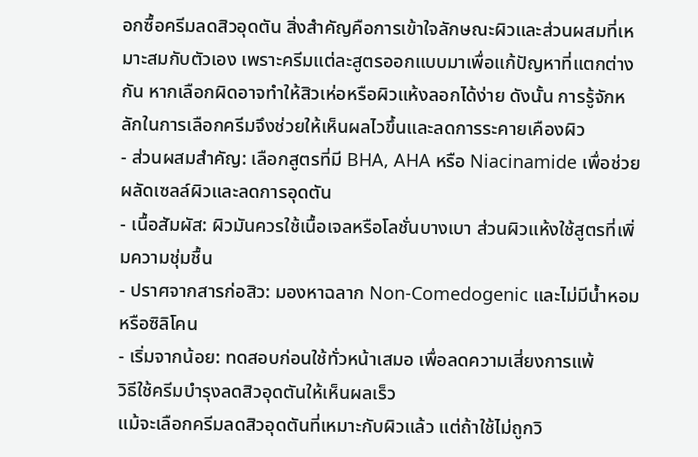อกซื้อครีมลดสิวอุดตัน สิ่งสำคัญคือการเข้าใจลักษณะผิวและส่วนผสมที่เหมาะสมกับตัวเอง เพราะครีมแต่ละสูตรออกแบบมาเพื่อแก้ปัญหาที่แตกต่างกัน หากเลือกผิดอาจทำให้สิวเห่อหรือผิวแห้งลอกได้ง่าย ดังนั้น การรู้จักหลักในการเลือกครีมจึงช่วยให้เห็นผลไวขึ้นและลดการระคายเคืองผิว
- ส่วนผสมสำคัญ: เลือกสูตรที่มี BHA, AHA หรือ Niacinamide เพื่อช่วยผลัดเซลล์ผิวและลดการอุดตัน
- เนื้อสัมผัส: ผิวมันควรใช้เนื้อเจลหรือโลชั่นบางเบา ส่วนผิวแห้งใช้สูตรที่เพิ่มความชุ่มชื้น
- ปราศจากสารก่อสิว: มองหาฉลาก Non-Comedogenic และไม่มีน้ำหอมหรือซิลิโคน
- เริ่มจากน้อย: ทดสอบก่อนใช้ทั่วหน้าเสมอ เพื่อลดความเสี่ยงการแพ้
วิธีใช้ครีมบำรุงลดสิวอุดตันให้เห็นผลเร็ว
แม้จะเลือกครีมลดสิวอุดตันที่เหมาะกับผิวแล้ว แต่ถ้าใช้ไม่ถูกวิ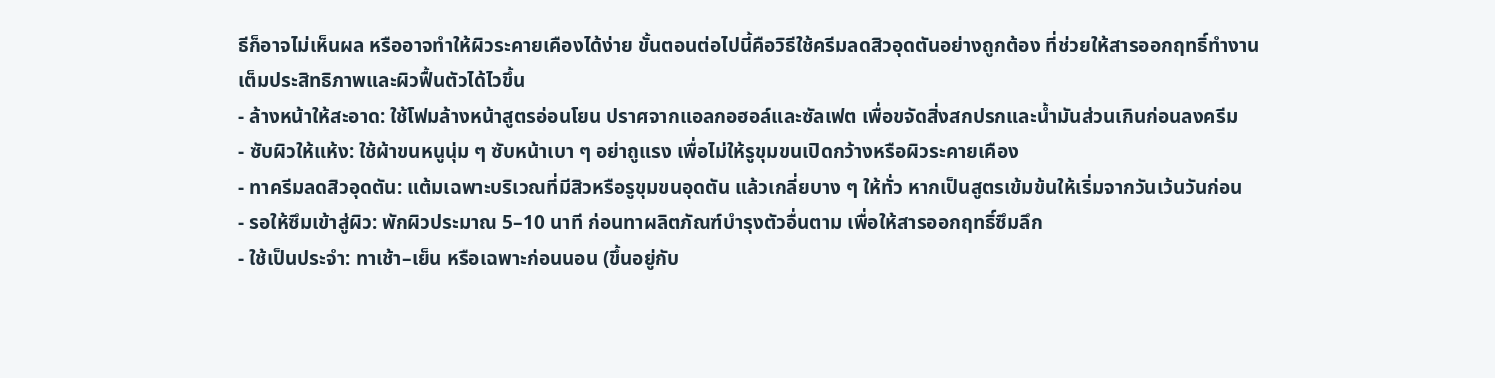ธีก็อาจไม่เห็นผล หรืออาจทำให้ผิวระคายเคืองได้ง่าย ขั้นตอนต่อไปนี้คือวิธีใช้ครีมลดสิวอุดตันอย่างถูกต้อง ที่ช่วยให้สารออกฤทธิ์ทำงานเต็มประสิทธิภาพและผิวฟื้นตัวได้ไวขึ้น
- ล้างหน้าให้สะอาด: ใช้โฟมล้างหน้าสูตรอ่อนโยน ปราศจากแอลกอฮอล์และซัลเฟต เพื่อขจัดสิ่งสกปรกและน้ำมันส่วนเกินก่อนลงครีม
- ซับผิวให้แห้ง: ใช้ผ้าขนหนูนุ่ม ๆ ซับหน้าเบา ๆ อย่าถูแรง เพื่อไม่ให้รูขุมขนเปิดกว้างหรือผิวระคายเคือง
- ทาครีมลดสิวอุดตัน: แต้มเฉพาะบริเวณที่มีสิวหรือรูขุมขนอุดตัน แล้วเกลี่ยบาง ๆ ให้ทั่ว หากเป็นสูตรเข้มข้นให้เริ่มจากวันเว้นวันก่อน
- รอให้ซึมเข้าสู่ผิว: พักผิวประมาณ 5–10 นาที ก่อนทาผลิตภัณฑ์บำรุงตัวอื่นตาม เพื่อให้สารออกฤทธิ์ซึมลึก
- ใช้เป็นประจำ: ทาเช้า–เย็น หรือเฉพาะก่อนนอน (ขึ้นอยู่กับ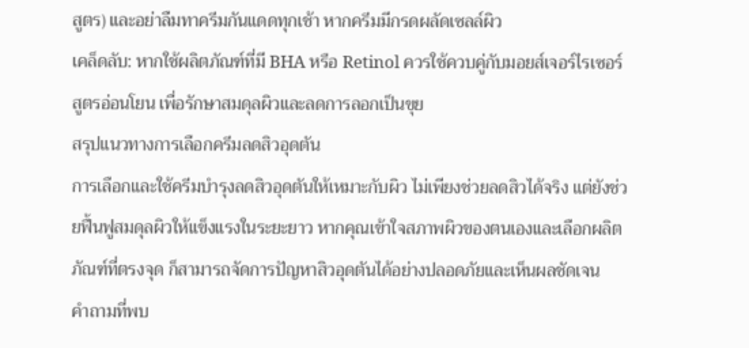สูตร) และอย่าลืมทาครีมกันแดดทุกเช้า หากครีมมีกรดผลัดเซลล์ผิว
เคล็ดลับ: หากใช้ผลิตภัณฑ์ที่มี BHA หรือ Retinol ควรใช้ควบคู่กับมอยส์เจอร์ไรเซอร์สูตรอ่อนโยน เพื่อรักษาสมดุลผิวและลดการลอกเป็นขุย
สรุปแนวทางการเลือกครีมลดสิวอุดตัน
การเลือกและใช้ครีมบำรุงลดสิวอุดตันให้เหมาะกับผิว ไม่เพียงช่วยลดสิวได้จริง แต่ยังช่วยฟื้นฟูสมดุลผิวให้แข็งแรงในระยะยาว หากคุณเข้าใจสภาพผิวของตนเองและเลือกผลิตภัณฑ์ที่ตรงจุด ก็สามารถจัดการปัญหาสิวอุดตันได้อย่างปลอดภัยและเห็นผลชัดเจน
คำถามที่พบ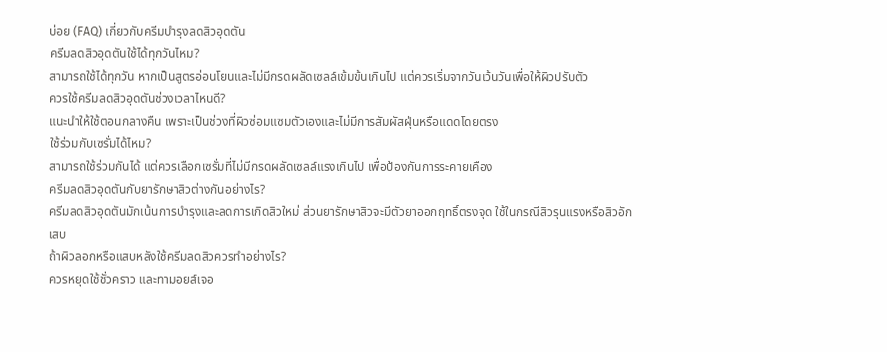บ่อย (FAQ) เกี่ยวกับครีมบำรุงลดสิวอุดตัน
ครีมลดสิวอุดตันใช้ได้ทุกวันไหม?
สามารถใช้ได้ทุกวัน หากเป็นสูตรอ่อนโยนและไม่มีกรดผลัดเซลล์เข้มข้นเกินไป แต่ควรเริ่มจากวันเว้นวันเพื่อให้ผิวปรับตัว
ควรใช้ครีมลดสิวอุดตันช่วงเวลาไหนดี?
แนะนำให้ใช้ตอนกลางคืน เพราะเป็นช่วงที่ผิวซ่อมแซมตัวเองและไม่มีการสัมผัสฝุ่นหรือแดดโดยตรง
ใช้ร่วมกับเซรั่มได้ไหม?
สามารถใช้ร่วมกันได้ แต่ควรเลือกเซรั่มที่ไม่มีกรดผลัดเซลล์แรงเกินไป เพื่อป้องกันการระคายเคือง
ครีมลดสิวอุดตันกับยารักษาสิวต่างกันอย่างไร?
ครีมลดสิวอุดตันมักเน้นการบำรุงและลดการเกิดสิวใหม่ ส่วนยารักษาสิวจะมีตัวยาออกฤทธิ์ตรงจุด ใช้ในกรณีสิวรุนแรงหรือสิวอักเสบ
ถ้าผิวลอกหรือแสบหลังใช้ครีมลดสิวควรทำอย่างไร?
ควรหยุดใช้ชั่วคราว และทามอยส์เจอ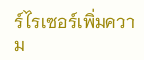ร์ไรเซอร์เพิ่มความ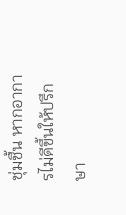ชุ่มชื้น หากอาการไม่ดีขึ้นให้ปรึกษา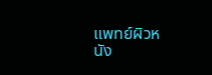แพทย์ผิวหนัง